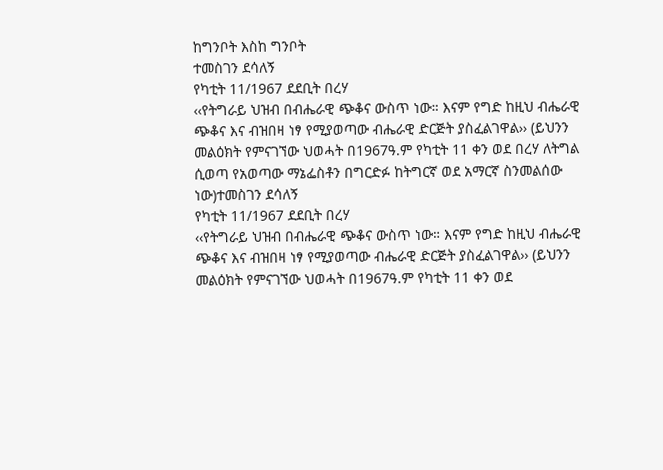ከግንቦት እስከ ግንቦት
ተመስገን ደሳለኝ
የካቲት 11/1967 ደደቢት በረሃ
‹‹የትግራይ ህዝብ በብሔራዊ ጭቆና ውስጥ ነው። እናም የግድ ከዚህ ብሔራዊ ጭቆና እና ብዝበዛ ነፃ የሚያወጣው ብሔራዊ ድርጅት ያስፈልገዋል›› (ይህንን መልዕክት የምናገኘው ህወሓት በ1967ዓ.ም የካቲት 11 ቀን ወደ በረሃ ለትግል ሲወጣ የአወጣው ማኔፌስቶን በግርድፉ ከትግርኛ ወደ አማርኛ ስንመልሰው ነው)ተመስገን ደሳለኝ
የካቲት 11/1967 ደደቢት በረሃ
‹‹የትግራይ ህዝብ በብሔራዊ ጭቆና ውስጥ ነው። እናም የግድ ከዚህ ብሔራዊ ጭቆና እና ብዝበዛ ነፃ የሚያወጣው ብሔራዊ ድርጅት ያስፈልገዋል›› (ይህንን መልዕክት የምናገኘው ህወሓት በ1967ዓ.ም የካቲት 11 ቀን ወደ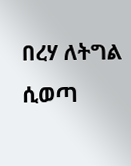በረሃ ለትግል ሲወጣ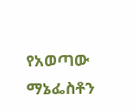የአወጣው ማኔፌስቶን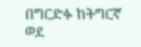በግርድፉ ከትግርኛ ወደ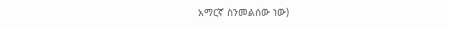አማርኛ ስንመልሰው ነው)